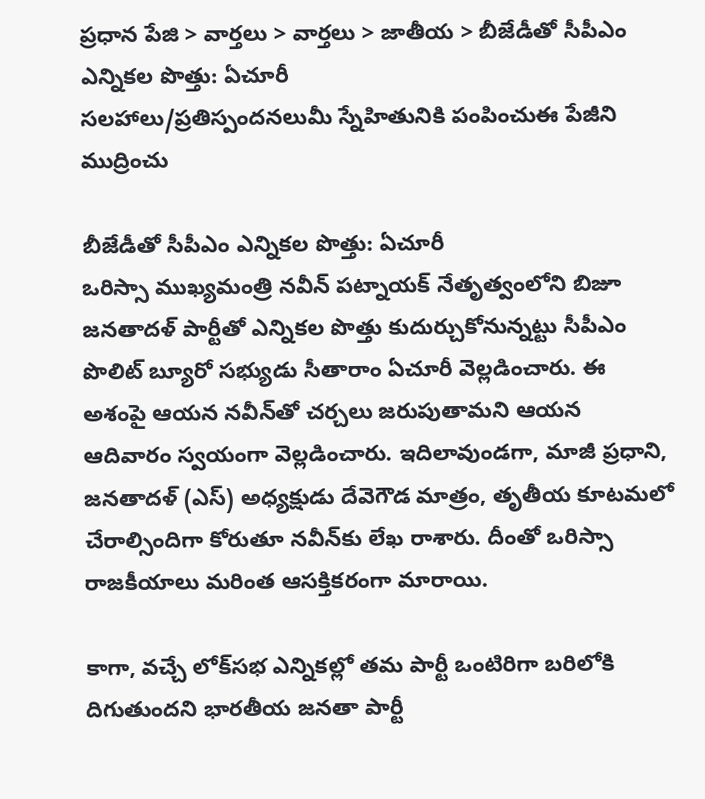ప్రధాన పేజి > వార్తలు > వార్తలు > జాతీయ > బీజేడీతో సీపీఎం ఎన్నికల పొత్తు: ఏచూరీ
సలహాలు/ప్రతిస్పందనలుమీ స్నేహితునికి పంపించుఈ పేజీని ముద్రించు

బీజేడీతో సీపీఎం ఎన్నికల పొత్తు: ఏచూరీ
ఒరిస్సా ముఖ్యమంత్రి నవీన్ పట్నాయక్ నేతృత్వంలోని బిజూ జనతాదళ్‌ పార్టీతో ఎన్నికల పొత్తు కుదుర్చుకోనున్నట్టు సీపీఎం పొలిట్ బ్యూరో సభ్యుడు సీతారాం ఏచూరీ వెల్లడించారు. ఈ అశంపై ఆయన నవీన్‌తో చర్చలు జరుపుతామని ఆయన ఆదివారం స్వయంగా వెల్లడించారు. ఇదిలావుండగా, మాజీ ప్రధాని, జనతాదళ్ (ఎస్) అధ్యక్షుడు దేవెగౌడ మాత్రం, తృతీయ కూటమలో చేరాల్సిందిగా కోరుతూ నవీన్‌కు లేఖ రాశారు. దీంతో ఒరిస్సా రాజకీయాలు మరింత ఆసక్తికరంగా మారాయి.

కాగా, వచ్చే లోక్‌సభ ఎన్నికల్లో తమ పార్టీ ఒంటిరిగా బరిలోకి దిగుతుందని భారతీయ జనతా పార్టీ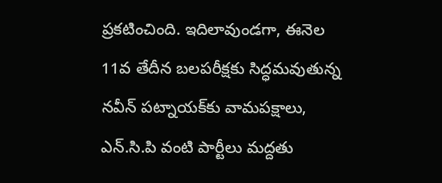ప్రకటించింది. ఇదిలావుండగా, ఈనెల 11వ తేదీన బలపరీక్షకు సిద్ధమవుతున్న నవీన్ పట్నాయక్‌కు వామపక్షాలు, ఎన్.సి.పి వంటి పార్టీలు మద్దతు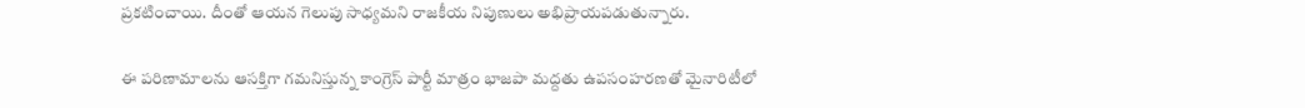ప్రకటించాయి. దీంతో ఆయన గెలుపు సాధ్యమని రాజకీయ నిపుణులు అభిప్రాయపడుతున్నారు.

ఈ పరిణామాలను ఆసక్తిగా గమనిస్తున్న కాంగ్రెస్ పార్టీ మాత్రం భాజపా మద్దతు ఉపసంహరణతో మైనారిటీలో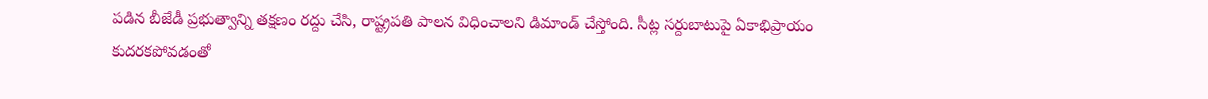పడిన బీజేడీ ప్రభుత్వాన్ని తక్షణం రద్దు చేసి, రాష్ట్రపతి పాలన విధించాలని డిమాండ్ చేస్తోంది. సీట్ల సర్దుబాటుపై ఏకాభిప్రాయం కుదరకపోవడంతో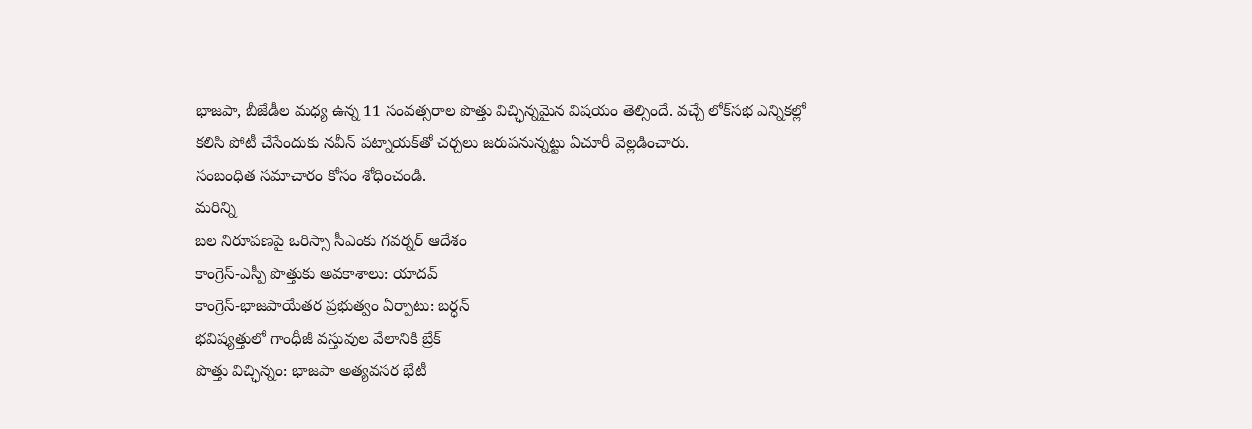భాజపా, బీజేడీల మధ్య ఉన్న 11 సంవత్సరాల పొత్తు విచ్ఛిన్నమైన విషయం తెల్సిందే. వచ్చే లోక్‌సభ ఎన్నికల్లో కలిసి పోటీ చేసేందుకు నవీన్ పట్నాయక్‌తో చర్చలు జరుపనున్నట్టు ఏచూరీ వెల్లడించారు.
సంబంధిత సమాచారం కోసం శోధించండి.
మరిన్ని
బల నిరూపణపై ఒరిస్సా సీఎంకు గవర్నర్ ఆదేశం
కాంగ్రెస్‌-ఎస్పీ పొత్తుకు అవకాశాలు: యాదవ్
కాంగ్రెస్-భాజపాయేతర ప్రభుత్వం ఏర్పాటు: బర్ధన్
భవిష్యత్తులో గాంధీజీ వస్తువుల వేలానికి బ్రేక్
పొత్తు విచ్ఛిన్నం: భాజపా అత్యవసర భేటీ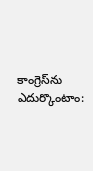కాంగ్రెస్‌ను ఎదుర్కొంటాం: